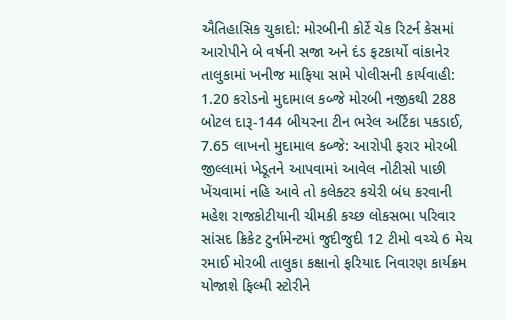ઐતિહાસિક ચુકાદો: મોરબીની કોર્ટે ચેક રિટર્ન કેસમાં આરોપીને બે વર્ષની સજા અને દંડ ફટકાર્યો વાંકાનેર તાલુકામાં ખનીજ માફિયા સામે પોલીસની કાર્યવાહી: 1.20 કરોડનો મુદામાલ કબ્જે મોરબી નજીકથી 288 બોટલ દારૂ-144 બીયરના ટીન ભરેલ અર્ટિકા પકડાઈ, 7.65 લાખનો મુદામાલ કબ્જે: આરોપી ફરાર મોરબી જીલ્લામાં ખેડૂતને આપવામાં આવેલ નોટીસો પાછી ખેંચવામાં નહિ આવે તો કલેક્ટર કચેરી બંધ કરવાની મહેશ રાજકોટીયાની ચીમકી કચ્છ લોકસભા પરિવાર સાંસદ ક્રિકેટ ટુર્નામેન્ટમાં જુદીજુદી 12 ટીમો વચ્ચે 6 મેચ રમાઈ મોરબી તાલુકા કક્ષાનો ફરિયાદ નિવારણ કાર્યક્રમ યોજાશે ફિલ્મી સ્ટોરીને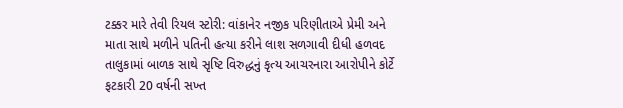ટક્કર મારે તેવી રિયલ સ્ટોરી: વાંકાનેર નજીક પરિણીતાએ પ્રેમી અને માતા સાથે મળીને પતિની હત્યા કરીને લાશ સળગાવી દીધી હળવદ તાલુકામાં બાળક સાથે સૃષ્ટિ વિરુદ્ધનું કૃત્ય આચરનારા આરોપીને કોર્ટે ફટકારી 20 વર્ષની સખ્ત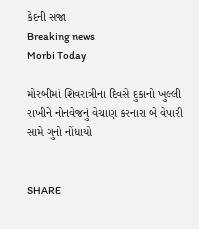કેદની સજા
Breaking news
Morbi Today

મોરબીમાં શિવરાત્રીના દિવસે દુકાનો ખુલ્લી રાખીને નોનવેજનું વેચાણ કરનારા બે વેપારી સામે ગુનો નોંધાયો


SHARE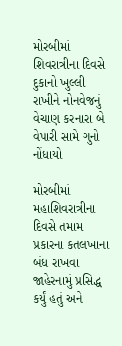મોરબીમાં શિવરાત્રીના દિવસે દુકાનો ખુલ્લી રાખીને નોનવેજનું વેચાણ કરનારા બે વેપારી સામે ગુનો નોંધાયો

મોરબીમાં મહાશિવરાત્રીના દિવસે તમામ પ્રકારના કતલખાના બંધ રાખવા જાહેરનામું પ્રસિદ્ધ કર્યું હતું અને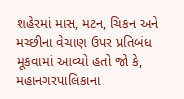શહેરમાં માસ, મટન, ચિકન અને મચ્છીના વેચાણ ઉપર પ્રતિબંધ મૂકવામાં આવ્યો હતો જો કે, મહાનગરપાલિકાના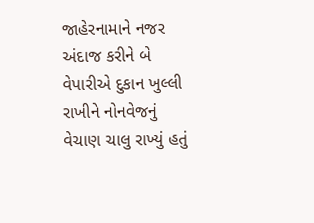જાહેરનામાને નજર અંદાજ કરીને બે વેપારીએ દુકાન ખુલ્લી રાખીને નોનવેજનું વેચાણ ચાલુ રાખ્યું હતું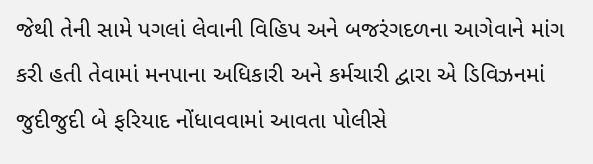જેથી તેની સામે પગલાં લેવાની વિહિપ અને બજરંગદળના આગેવાને માંગ કરી હતી તેવામાં મનપાના અધિકારી અને કર્મચારી દ્વારા એ ડિવિઝનમાં જુદીજુદી બે ફરિયાદ નોંધાવવામાં આવતા પોલીસે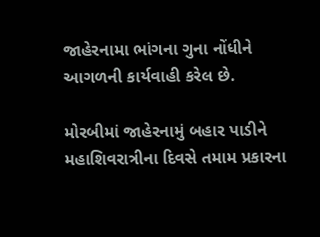જાહેરનામા ભાંગના ગુના નોંધીને આગળની કાર્યવાહી કરેલ છે.

મોરબીમાં જાહેરનામું બહાર પાડીને મહાશિવરાત્રીના દિવસે તમામ પ્રકારના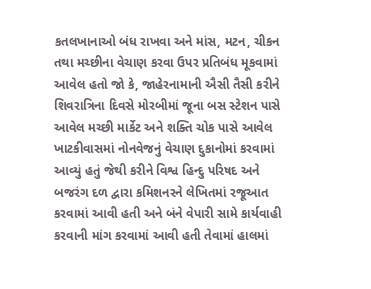કતલખાનાઓ બંધ રાખવા અને માંસ, મટન, ચીકન તથા મચ્છીના વેચાણ કરવા ઉપર પ્રતિબંધ મૂકવામાં આવેલ હતો જો કે, જાહેરનામાની ઐસી તૈસી કરીને શિવરાત્રિના દિવસે મોરબીમાં જૂના બસ સ્ટેશન પાસે આવેલ મચ્છી માર્કેટ અને શક્તિ ચોક પાસે આવેલ ખાટકીવાસમાં નોનવેજનું વેચાણ દુકાનોમાં કરવામાં આવ્યું હતું જેથી કરીને વિશ્વ હિન્દુ પરિષદ અને બજરંગ દળ દ્વારા કમિશનરને લેખિતમાં રજૂઆત કરવામાં આવી હતી અને બંને વેપારી સામે કાર્યવાહી કરવાની માંગ કરવામાં આવી હતી તેવામાં હાલમાં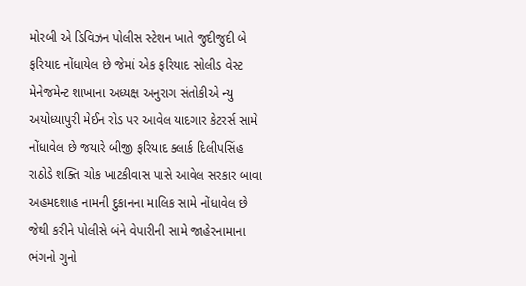મોરબી એ ડિવિઝન પોલીસ સ્ટેશન ખાતે જુદીજુદી બે ફરિયાદ નોંધાયેલ છે જેમાં એક ફરિયાદ સોલીડ વેસ્ટ મેનેજમેન્ટ શાખાના અધ્યક્ષ અનુરાગ સંતોકીએ ન્યુ અયોધ્યાપુરી મેઈન રોડ પર આવેલ યાદગાર કેટરર્સ સામે નોંધાવેલ છે જયારે બીજી ફરિયાદ ક્લાર્ક દિલીપસિંહ રાઠોડે શક્તિ ચોક ખાટકીવાસ પાસે આવેલ સરકાર બાવા અહમદશાહ નામની દુકાનના માલિક સામે નોંધાવેલ છે જેથી કરીને પોલીસે બંને વેપારીની સામે જાહેરનામાના ભંગનો ગુનો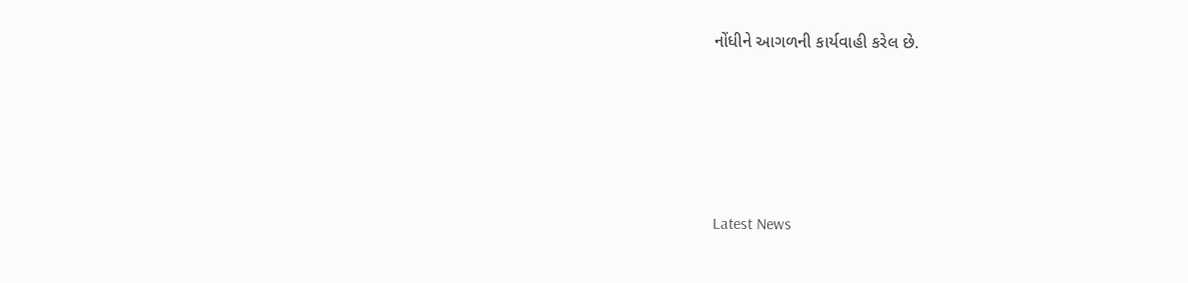નોંધીને આગળની કાર્યવાહી કરેલ છે.






Latest News